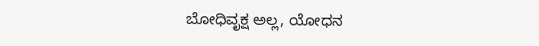ಬೋಧಿವೃಕ್ಷ ಅಲ್ಲ, ಯೋಧನ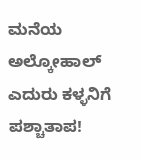ಮನೆಯ ಅಲ್ಕೋಹಾಲ್ ಎದುರು ಕಳ್ಳನಿಗೆ ಪಶ್ಚಾತಾಪ!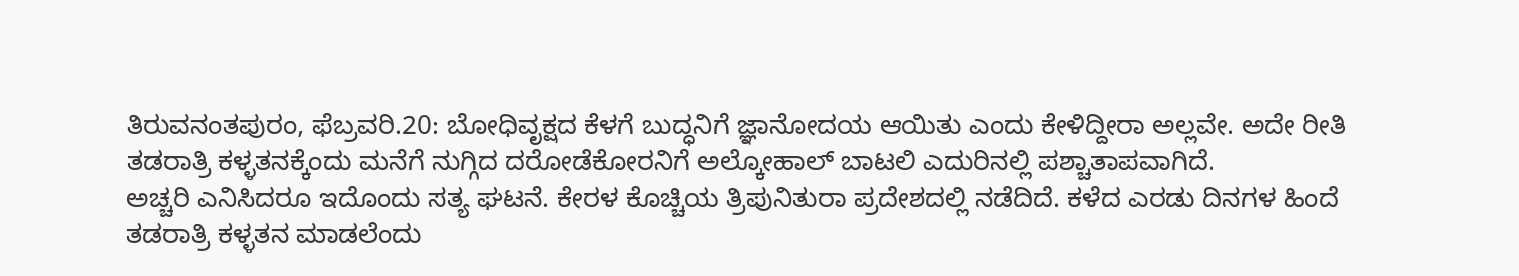ತಿರುವನಂತಪುರಂ, ಫೆಬ್ರವರಿ.20: ಬೋಧಿವೃಕ್ಷದ ಕೆಳಗೆ ಬುದ್ಧನಿಗೆ ಜ್ಞಾನೋದಯ ಆಯಿತು ಎಂದು ಕೇಳಿದ್ದೀರಾ ಅಲ್ಲವೇ. ಅದೇ ರೀತಿ ತಡರಾತ್ರಿ ಕಳ್ಳತನಕ್ಕೆಂದು ಮನೆಗೆ ನುಗ್ಗಿದ ದರೋಡೆಕೋರನಿಗೆ ಅಲ್ಕೋಹಾಲ್ ಬಾಟಲಿ ಎದುರಿನಲ್ಲಿ ಪಶ್ಚಾತಾಪವಾಗಿದೆ.
ಅಚ್ಚರಿ ಎನಿಸಿದರೂ ಇದೊಂದು ಸತ್ಯ ಘಟನೆ. ಕೇರಳ ಕೊಚ್ಚಿಯ ತ್ರಿಪುನಿತುರಾ ಪ್ರದೇಶದಲ್ಲಿ ನಡೆದಿದೆ. ಕಳೆದ ಎರಡು ದಿನಗಳ ಹಿಂದೆ ತಡರಾತ್ರಿ ಕಳ್ಳತನ ಮಾಡಲೆಂದು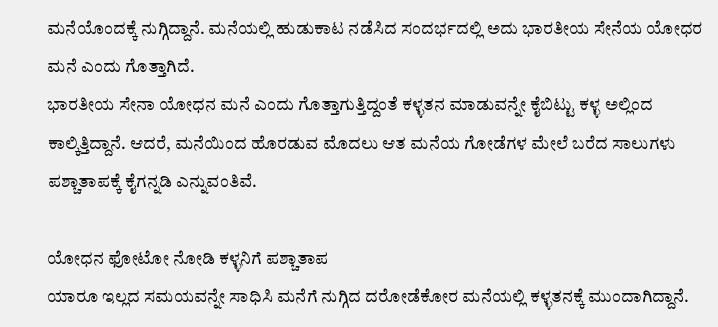ಮನೆಯೊಂದಕ್ಕೆ ನುಗ್ಗಿದ್ದಾನೆ. ಮನೆಯಲ್ಲಿ ಹುಡುಕಾಟ ನಡೆಸಿದ ಸಂದರ್ಭದಲ್ಲಿ ಅದು ಭಾರತೀಯ ಸೇನೆಯ ಯೋಧರ ಮನೆ ಎಂದು ಗೊತ್ತಾಗಿದೆ.
ಭಾರತೀಯ ಸೇನಾ ಯೋಧನ ಮನೆ ಎಂದು ಗೊತ್ತಾಗುತ್ತಿದ್ದಂತೆ ಕಳ್ಳತನ ಮಾಡುವನ್ನೇ ಕೈಬಿಟ್ಟು ಕಳ್ಳ ಅಲ್ಲಿಂದ ಕಾಲ್ಕಿತ್ತಿದ್ದಾನೆ. ಆದರೆ, ಮನೆಯಿಂದ ಹೊರಡುವ ಮೊದಲು ಆತ ಮನೆಯ ಗೋಡೆಗಳ ಮೇಲೆ ಬರೆದ ಸಾಲುಗಳು ಪಶ್ಚಾತಾಪಕ್ಕೆ ಕೈಗನ್ನಡಿ ಎನ್ನುವಂತಿವೆ.

ಯೋಧನ ಫೋಟೋ ನೋಡಿ ಕಳ್ಳನಿಗೆ ಪಶ್ಚಾತಾಪ
ಯಾರೂ ಇಲ್ಲದ ಸಮಯವನ್ನೇ ಸಾಧಿಸಿ ಮನೆಗೆ ನುಗ್ಗಿದ ದರೋಡೆಕೋರ ಮನೆಯಲ್ಲಿ ಕಳ್ಳತನಕ್ಕೆ ಮುಂದಾಗಿದ್ದಾನೆ.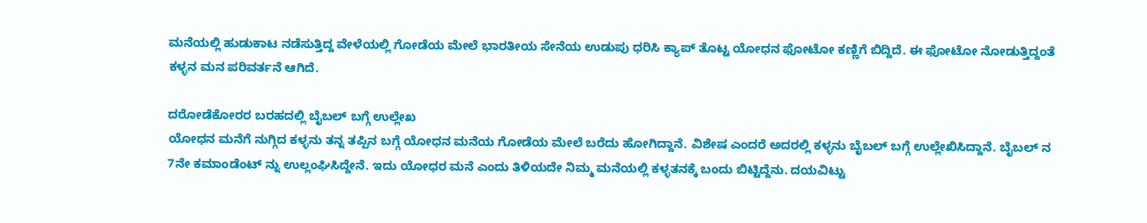ಮನೆಯಲ್ಲಿ ಹುಡುಕಾಟ ನಡೆಸುತ್ತಿದ್ದ ವೇಳೆಯಲ್ಲಿ ಗೋಡೆಯ ಮೇಲೆ ಭಾರತೀಯ ಸೇನೆಯ ಉಡುಪು ಧರಿಸಿ ಕ್ಯಾಪ್ ತೊಟ್ಟ ಯೋಧನ ಫೋಟೋ ಕಣ್ಣಿಗೆ ಬಿದ್ದಿದೆ. ಈ ಫೋಟೋ ನೋಡುತ್ತಿದ್ದಂತೆ ಕಳ್ಳನ ಮನ ಪರಿವರ್ತನೆ ಆಗಿದೆ.

ದರೋಡೆಕೋರರ ಬರಹದಲ್ಲಿ ಬೈಬಲ್ ಬಗ್ಗೆ ಉಲ್ಲೇಖ
ಯೋಧನ ಮನೆಗೆ ನುಗ್ಗಿದ ಕಳ್ಳನು ತನ್ನ ತಪ್ಪಿನ ಬಗ್ಗೆ ಯೋಧನ ಮನೆಯ ಗೋಡೆಯ ಮೇಲೆ ಬರೆದು ಹೋಗಿದ್ದಾನೆ. ವಿಶೇಷ ಎಂದರೆ ಅದರಲ್ಲಿ ಕಳ್ಳನು ಬೈಬಲ್ ಬಗ್ಗೆ ಉಲ್ಲೇಖಿಸಿದ್ದಾನೆ. ಬೈಬಲ್ ನ 7ನೇ ಕಮಾಂಡೆಂಟ್ ನ್ನು ಉಲ್ಲಂಘಿಸಿದ್ದೇನೆ. ಇದು ಯೋಧರ ಮನೆ ಎಂದು ತಿಳಿಯದೇ ನಿಮ್ಮ ಮನೆಯಲ್ಲಿ ಕಳ್ಳತನಕ್ಕೆ ಬಂದು ಬಿಟ್ಟಿದ್ದೆನು. ದಯವಿಟ್ಟು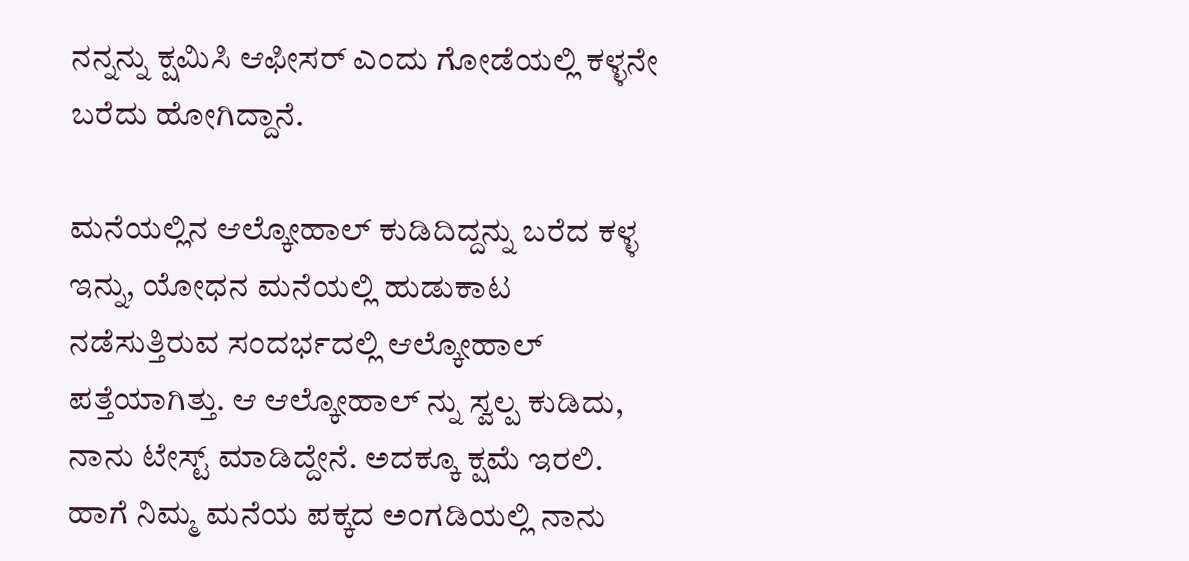ನನ್ನನ್ನು ಕ್ಷಮಿಸಿ ಆಫೀಸರ್ ಎಂದು ಗೋಡೆಯಲ್ಲಿ ಕಳ್ಳನೇ ಬರೆದು ಹೋಗಿದ್ದಾನೆ.

ಮನೆಯಲ್ಲಿನ ಆಲ್ಕೋಹಾಲ್ ಕುಡಿದಿದ್ದನ್ನು ಬರೆದ ಕಳ್ಳ
ಇನ್ನು, ಯೋಧನ ಮನೆಯಲ್ಲಿ ಹುಡುಕಾಟ ನಡೆಸುತ್ತಿರುವ ಸಂದರ್ಭದಲ್ಲಿ ಆಲ್ಕೋಹಾಲ್ ಪತ್ತೆಯಾಗಿತ್ತು. ಆ ಆಲ್ಕೋಹಾಲ್ ನ್ನು ಸ್ವಲ್ಪ ಕುಡಿದು, ನಾನು ಟೇಸ್ಟ್ ಮಾಡಿದ್ದೇನೆ. ಅದಕ್ಕೂ ಕ್ಷಮೆ ಇರಲಿ. ಹಾಗೆ ನಿಮ್ಮ ಮನೆಯ ಪಕ್ಕದ ಅಂಗಡಿಯಲ್ಲಿ ನಾನು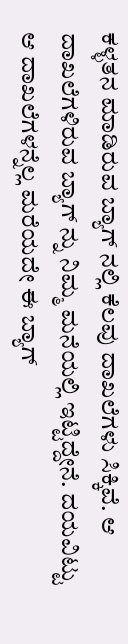ಕಳ್ಳತನ ಮಾಡಿರುವ ಬ್ಯಾಗ್ ನಲ್ಲಿ ಕೆಲವು ದಾಖಲೆಗಳು ಸಿಕ್ಕಿವೆ. ಆ ದಾಖಲೆಗಳಿರುವ ಬ್ಯಾಗ್ ನ್ನು ನಿಮ್ಮ ಮನೆಯಲ್ಲಿ ಇಟ್ಟಿದ್ದೇನೆ. ದಯವಿಟ್ಟು ಆ ದಾಖಲೆಗಳನ್ನೆಲ್ಲ ಮರೆಯದೇ ಈ ಬ್ಯಾಗ್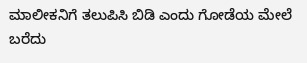ಮಾಲೀಕನಿಗೆ ತಲುಪಿಸಿ ಬಿಡಿ ಎಂದು ಗೋಡೆಯ ಮೇಲೆ ಬರೆದು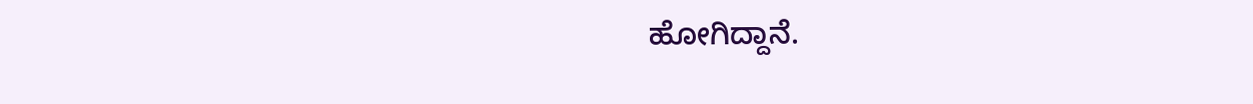ಹೋಗಿದ್ದಾನೆ.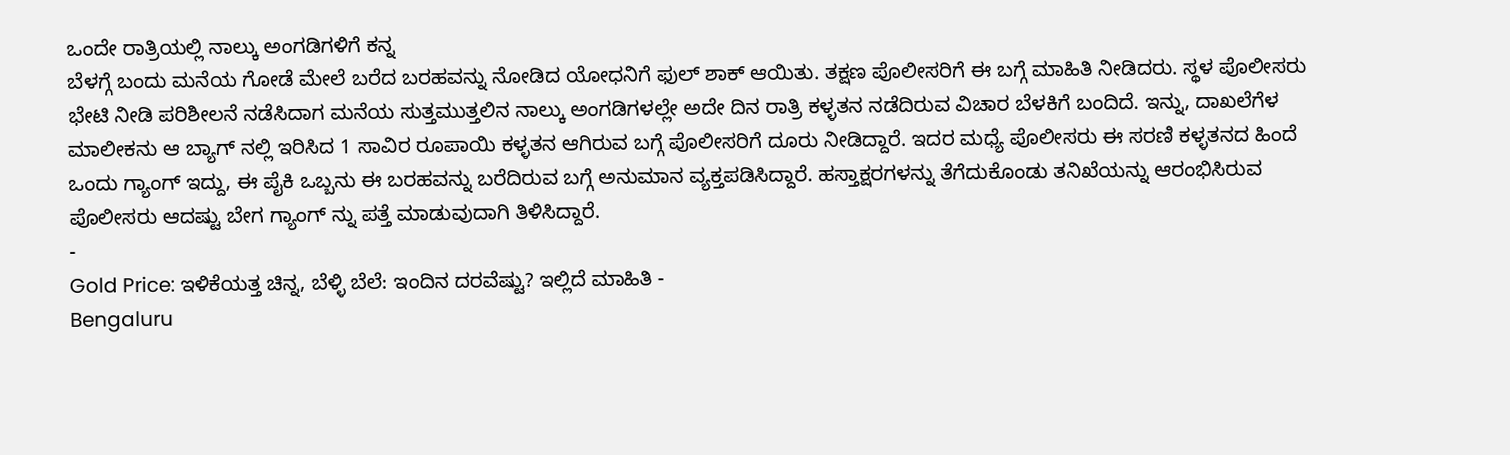ಒಂದೇ ರಾತ್ರಿಯಲ್ಲಿ ನಾಲ್ಕು ಅಂಗಡಿಗಳಿಗೆ ಕನ್ನ
ಬೆಳಗ್ಗೆ ಬಂದು ಮನೆಯ ಗೋಡೆ ಮೇಲೆ ಬರೆದ ಬರಹವನ್ನು ನೋಡಿದ ಯೋಧನಿಗೆ ಫುಲ್ ಶಾಕ್ ಆಯಿತು. ತಕ್ಷಣ ಪೊಲೀಸರಿಗೆ ಈ ಬಗ್ಗೆ ಮಾಹಿತಿ ನೀಡಿದರು. ಸ್ಥಳ ಪೊಲೀಸರು ಭೇಟಿ ನೀಡಿ ಪರಿಶೀಲನೆ ನಡೆಸಿದಾಗ ಮನೆಯ ಸುತ್ತಮುತ್ತಲಿನ ನಾಲ್ಕು ಅಂಗಡಿಗಳಲ್ಲೇ ಅದೇ ದಿನ ರಾತ್ರಿ ಕಳ್ಳತನ ನಡೆದಿರುವ ವಿಚಾರ ಬೆಳಕಿಗೆ ಬಂದಿದೆ. ಇನ್ನು, ದಾಖಲೆಗೆಳ ಮಾಲೀಕನು ಆ ಬ್ಯಾಗ್ ನಲ್ಲಿ ಇರಿಸಿದ 1 ಸಾವಿರ ರೂಪಾಯಿ ಕಳ್ಳತನ ಆಗಿರುವ ಬಗ್ಗೆ ಪೊಲೀಸರಿಗೆ ದೂರು ನೀಡಿದ್ದಾರೆ. ಇದರ ಮಧ್ಯೆ ಪೊಲೀಸರು ಈ ಸರಣಿ ಕಳ್ಳತನದ ಹಿಂದೆ ಒಂದು ಗ್ಯಾಂಗ್ ಇದ್ದು, ಈ ಪೈಕಿ ಒಬ್ಬನು ಈ ಬರಹವನ್ನು ಬರೆದಿರುವ ಬಗ್ಗೆ ಅನುಮಾನ ವ್ಯಕ್ತಪಡಿಸಿದ್ದಾರೆ. ಹಸ್ತಾಕ್ಷರಗಳನ್ನು ತೆಗೆದುಕೊಂಡು ತನಿಖೆಯನ್ನು ಆರಂಭಿಸಿರುವ ಪೊಲೀಸರು ಆದಷ್ಟು ಬೇಗ ಗ್ಯಾಂಗ್ ನ್ನು ಪತ್ತೆ ಮಾಡುವುದಾಗಿ ತಿಳಿಸಿದ್ದಾರೆ.
-
Gold Price: ಇಳಿಕೆಯತ್ತ ಚಿನ್ನ, ಬೆಳ್ಳಿ ಬೆಲೆ: ಇಂದಿನ ದರವೆಷ್ಟು? ಇಲ್ಲಿದೆ ಮಾಹಿತಿ -
Bengaluru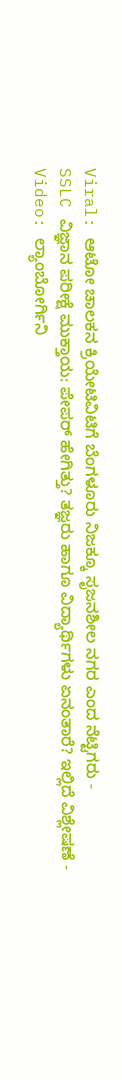Viral: ಆಟೋ ಚಾಲಕನ ಕ್ರಿಯೇಟಿವಿಟಿಗೆ ಬೆಂಗಳೂರು ನಿಜಕ್ಕೂ ಸೃಜನಶೀಲ ನಗರ ಎಂದ ನೆಟ್ಟಿಗರು -
SSLC ವಿಜ್ಞಾನ ಪರೀಕ್ಷೆ ಮುಕ್ತಾಯ: ಪೇಪರ್ ಹೇಗಿತ್ತು? ತಜ್ಞರು ಹಾಗೂ ವಿದ್ಯಾರ್ಥಿಗಳು ಏನಂತಾರೆ? ಇಲ್ಲಿದೆ ವಿಶ್ಲೇಷಣೆ -
Video: ಲ್ಯಾಂಬೋರ್ಗಿನಿ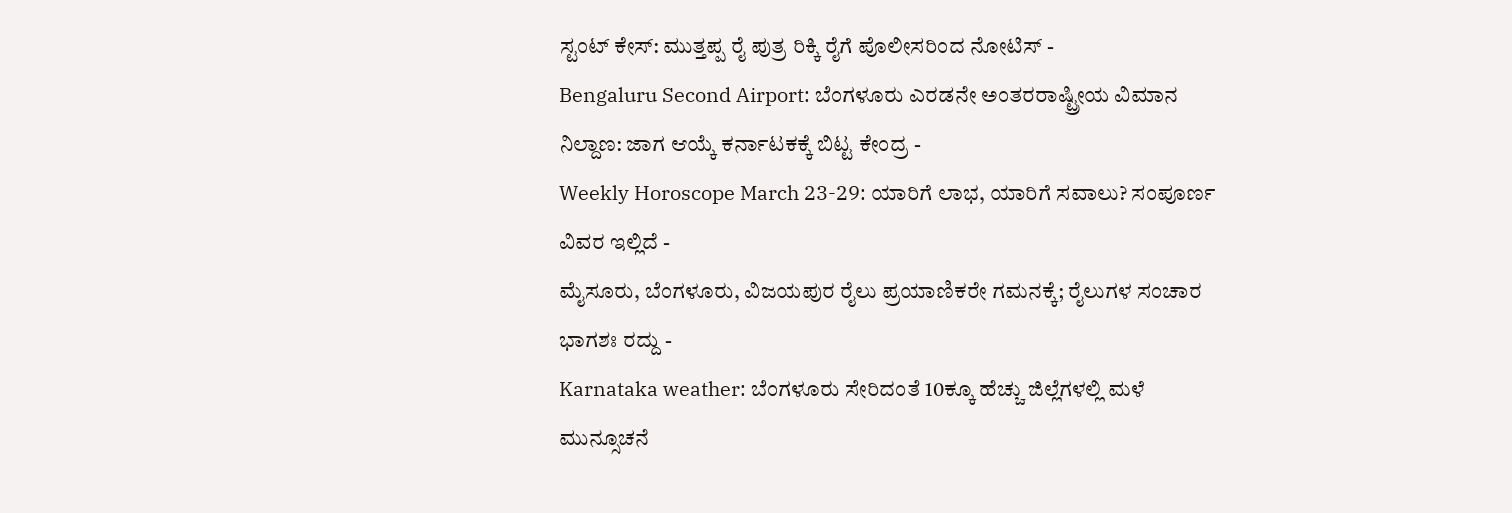ಸ್ಟಂಟ್ ಕೇಸ್: ಮುತ್ತಪ್ಪ ರೈ ಪುತ್ರ ರಿಕ್ಕಿ ರೈಗೆ ಪೊಲೀಸರಿಂದ ನೋಟಿಸ್ -
Bengaluru Second Airport: ಬೆಂಗಳೂರು ಎರಡನೇ ಅಂತರರಾಷ್ಟ್ರೀಯ ವಿಮಾನ ನಿಲ್ದಾಣ: ಜಾಗ ಆಯ್ಕೆ ಕರ್ನಾಟಕಕ್ಕೆ ಬಿಟ್ಟ ಕೇಂದ್ರ -
Weekly Horoscope March 23-29: ಯಾರಿಗೆ ಲಾಭ, ಯಾರಿಗೆ ಸವಾಲು? ಸಂಪೂರ್ಣ ವಿವರ ಇಲ್ಲಿದೆ -
ಮೈಸೂರು, ಬೆಂಗಳೂರು, ವಿಜಯಪುರ ರೈಲು ಪ್ರಯಾಣಿಕರೇ ಗಮನಕ್ಕೆ; ರೈಲುಗಳ ಸಂಚಾರ ಭಾಗಶಃ ರದ್ದು -
Karnataka weather: ಬೆಂಗಳೂರು ಸೇರಿದಂತೆ 10ಕ್ಕೂ ಹೆಚ್ಚು ಜಿಲ್ಲೆಗಳಲ್ಲಿ ಮಳೆ ಮುನ್ಸೂಚನೆ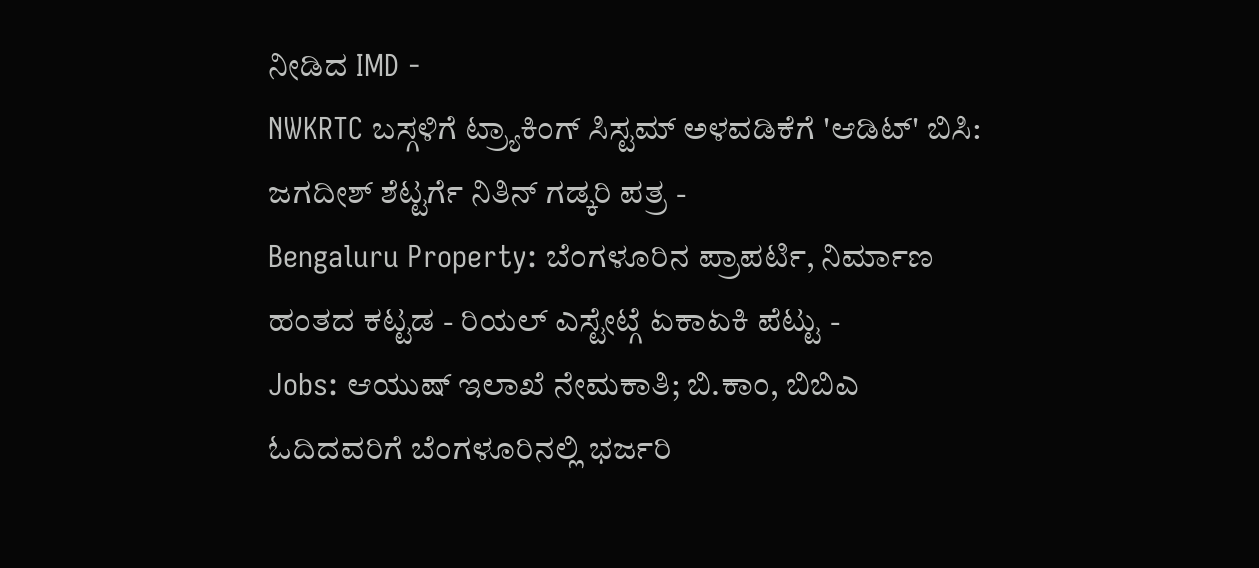ನೀಡಿದ IMD -
NWKRTC ಬಸ್ಗಳಿಗೆ ಟ್ರ್ಯಾಕಿಂಗ್ ಸಿಸ್ಟಮ್ ಅಳವಡಿಕೆಗೆ 'ಆಡಿಟ್' ಬಿಸಿ: ಜಗದೀಶ್ ಶೆಟ್ಟರ್ಗೆ ನಿತಿನ್ ಗಡ್ಕರಿ ಪತ್ರ -
Bengaluru Property: ಬೆಂಗಳೂರಿನ ಪ್ರಾಪರ್ಟಿ, ನಿರ್ಮಾಣ ಹಂತದ ಕಟ್ಟಡ - ರಿಯಲ್ ಎಸ್ಟೇಟ್ಗೆ ಏಕಾಏಕಿ ಪೆಟ್ಟು -
Jobs: ಆಯುಷ್ ಇಲಾಖೆ ನೇಮಕಾತಿ; ಬಿ.ಕಾಂ, ಬಿಬಿಎ ಓದಿದವರಿಗೆ ಬೆಂಗಳೂರಿನಲ್ಲಿ ಭರ್ಜರಿ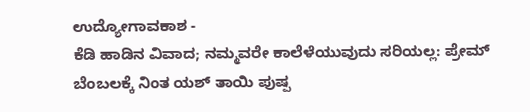ಉದ್ಯೋಗಾವಕಾಶ -
ಕೆಡಿ ಹಾಡಿನ ವಿವಾದ; ನಮ್ಮವರೇ ಕಾಲೆಳೆಯುವುದು ಸರಿಯಲ್ಲ: ಪ್ರೇಮ್ ಬೆಂಬಲಕ್ಕೆ ನಿಂತ ಯಶ್ ತಾಯಿ ಪುಷ್ಪ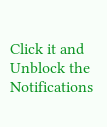Click it and Unblock the Notifications